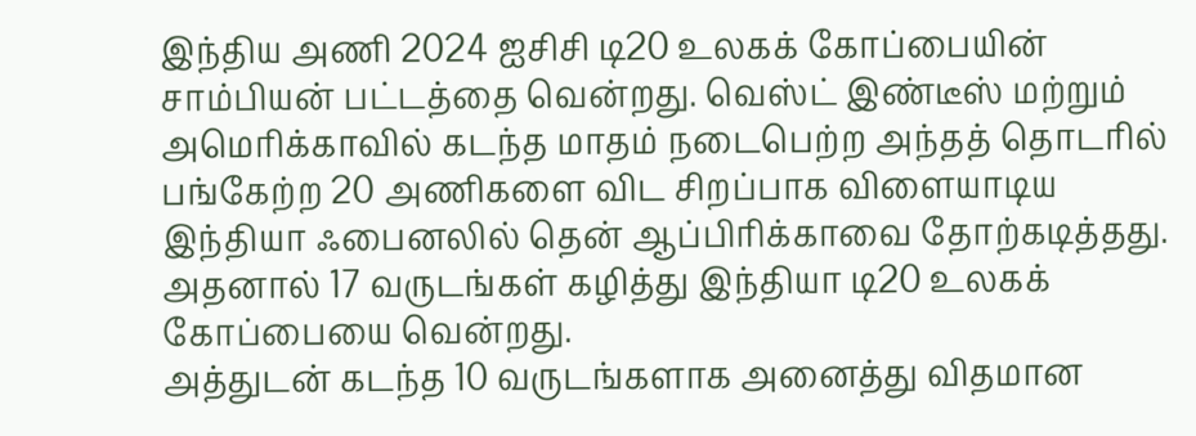இந்திய அணி 2024 ஐசிசி டி20 உலகக் கோப்பையின் சாம்பியன் பட்டத்தை வென்றது. வெஸ்ட் இண்டீஸ் மற்றும் அமெரிக்காவில் கடந்த மாதம் நடைபெற்ற அந்தத் தொடரில் பங்கேற்ற 20 அணிகளை விட சிறப்பாக விளையாடிய இந்தியா ஃபைனலில் தென் ஆப்பிரிக்காவை தோற்கடித்தது. அதனால் 17 வருடங்கள் கழித்து இந்தியா டி20 உலகக் கோப்பையை வென்றது.
அத்துடன் கடந்த 10 வருடங்களாக அனைத்து விதமான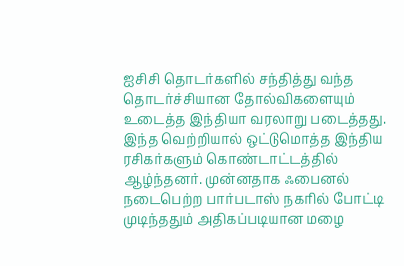ஐசிசி தொடர்களில் சந்தித்து வந்த தொடர்ச்சியான தோல்விகளையும் உடைத்த இந்தியா வரலாறு படைத்தது. இந்த வெற்றியால் ஒட்டுமொத்த இந்திய ரசிகர்களும் கொண்டாட்டத்தில் ஆழ்ந்தனர். முன்னதாக ஃபைனல் நடைபெற்ற பார்படாஸ் நகரில் போட்டி முடிந்ததும் அதிகப்படியான மழை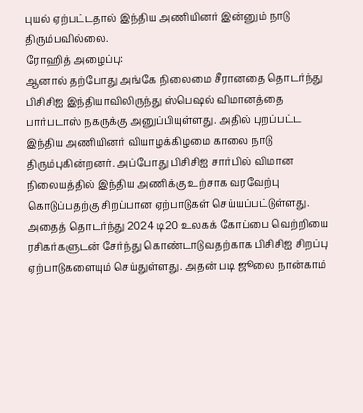புயல் ஏற்பட்டதால் இந்திய அணியினர் இன்னும் நாடு திரும்பவில்லை.
ரோஹித் அழைப்பு:
ஆனால் தற்போது அங்கே நிலைமை சீரானதை தொடர்ந்து பிசிசிஐ இந்தியாவிலிருந்து ஸ்பெஷல் விமானத்தை பார்படாஸ் நகருக்கு அனுப்பியுள்ளது. அதில் புறப்பட்ட இந்திய அணியினர் வியாழக்கிழமை காலை நாடு திரும்புகின்றனர். அப்போது பிசிசிஐ சார்பில் விமான நிலையத்தில் இந்திய அணிக்கு உற்சாக வரவேற்பு கொடுப்பதற்கு சிறப்பான ஏற்பாடுகள் செய்யப்பட்டுள்ளது.
அதைத் தொடர்ந்து 2024 டி20 உலகக் கோப்பை வெற்றியை ரசிகர்களுடன் சேர்ந்து கொண்டாடுவதற்காக பிசிசிஐ சிறப்பு ஏற்பாடுகளையும் செய்துள்ளது. அதன் படி ஜூலை நான்காம்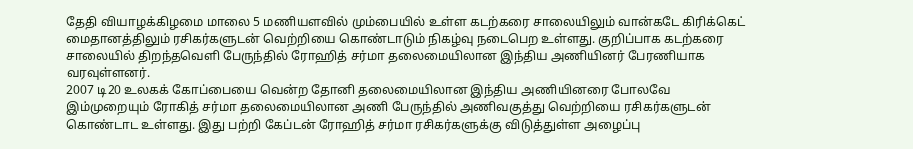தேதி வியாழக்கிழமை மாலை 5 மணியளவில் மும்பையில் உள்ள கடற்கரை சாலையிலும் வான்கடே கிரிக்கெட் மைதானத்திலும் ரசிகர்களுடன் வெற்றியை கொண்டாடும் நிகழ்வு நடைபெற உள்ளது. குறிப்பாக கடற்கரை சாலையில் திறந்தவெளி பேருந்தில் ரோஹித் சர்மா தலைமையிலான இந்திய அணியினர் பேரணியாக வரவுள்ளனர்.
2007 டி20 உலகக் கோப்பையை வென்ற தோனி தலைமையிலான இந்திய அணியினரை போலவே இம்முறையும் ரோகித் சர்மா தலைமையிலான அணி பேருந்தில் அணிவகுத்து வெற்றியை ரசிகர்களுடன் கொண்டாட உள்ளது. இது பற்றி கேப்டன் ரோஹித் சர்மா ரசிகர்களுக்கு விடுத்துள்ள அழைப்பு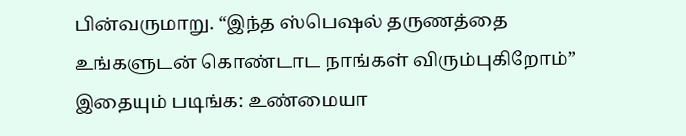பின்வருமாறு. “இந்த ஸ்பெஷல் தருணத்தை உங்களுடன் கொண்டாட நாங்கள் விரும்புகிறோம்”
இதையும் படிங்க: உண்மையா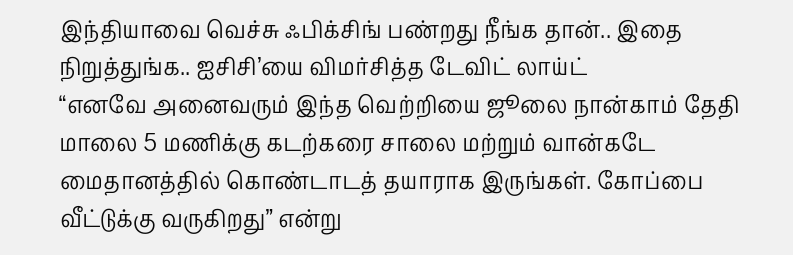இந்தியாவை வெச்சு ஃபிக்சிங் பண்றது நீங்க தான்.. இதை நிறுத்துங்க.. ஐசிசி’யை விமர்சித்த டேவிட் லாய்ட்
“எனவே அனைவரும் இந்த வெற்றியை ஜூலை நான்காம் தேதி மாலை 5 மணிக்கு கடற்கரை சாலை மற்றும் வான்கடே மைதானத்தில் கொண்டாடத் தயாராக இருங்கள். கோப்பை வீட்டுக்கு வருகிறது” என்று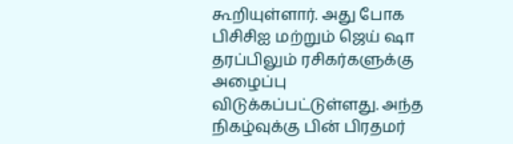கூறியுள்ளார். அது போக பிசிசிஐ மற்றும் ஜெய் ஷா தரப்பிலும் ரசிகர்களுக்கு அழைப்பு விடுக்கப்பட்டுள்ளது. அந்த நிகழ்வுக்கு பின் பிரதமர்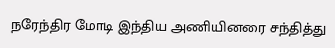நரேந்திர மோடி இந்திய அணியினரை சந்தித்து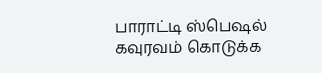பாராட்டி ஸ்பெஷல் கவுரவம் கொடுக்க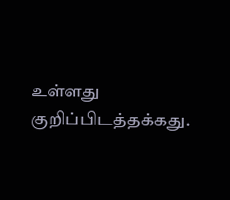உள்ளது குறிப்பிடத்தக்கது.